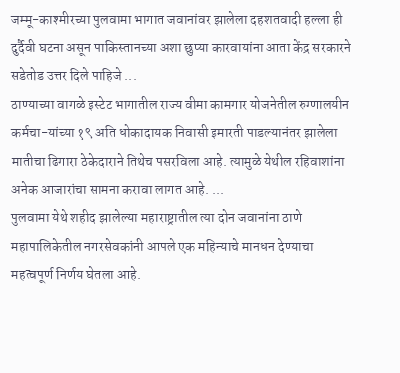जम्मू-काश्मीरच्या पुलवामा भागात जवानांवर झालेला दहशतवादी हल्ला ही दुर्दैवी घटना असून पाकिस्तानच्या अशा छुप्या कारवायांना आता केंद्र सरकारने सडेतोड उत्तर दिले पाहिजे ...
ठाण्याच्या वागळे इस्टेट भागातील राज्य वीमा कामगार योजनेतील रुग्णालयीन कर्मचा-यांच्या १९ अति धोकादायक निवासी इमारती पाडल्यानंतर झालेला मातीचा ढिगारा ठेकेदाराने तिथेच पसरविला आहे. त्यामुळे येथील रहिवाशांना अनेक आजारांचा सामना करावा लागत आहे. ...
पुलवामा येथे शहीद झालेल्या महाराष्ट्रातील त्या दोन जवानांना ठाणे महापालिकेतील नगरसेवकांनी आपले एक महिन्याचे मानधन देण्याचा महत्वपूर्ण निर्णय घेतला आहे.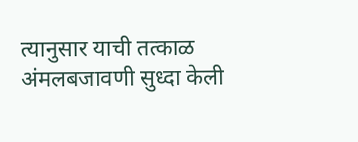त्यानुसार याची तत्काळ अंमलबजावणी सुध्दा केली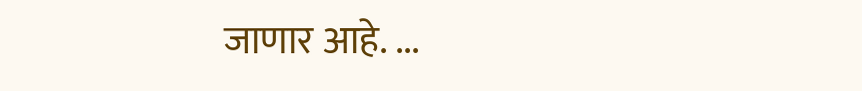जाणार आहे. ...